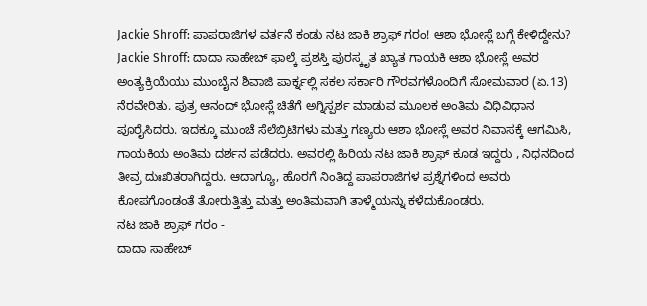Jackie Shroff: ಪಾಪರಾಜಿಗಳ ವರ್ತನೆ ಕಂಡು ನಟ ಜಾಕಿ ಶ್ರಾಫ್ ಗರಂ! ಆಶಾ ಭೋಸ್ಲೆ ಬಗ್ಗೆ ಕೇಳಿದ್ದೇನು?
Jackie Shroff: ದಾದಾ ಸಾಹೇಬ್ ಫಾಲ್ಕೆ ಪ್ರಶಸ್ತಿ ಪುರಸ್ಕೃತ ಖ್ಯಾತ ಗಾಯಕಿ ಆಶಾ ಭೋಸ್ಲೆ ಅವರ ಅಂತ್ಯಕ್ರಿಯೆಯು ಮುಂಬೈನ ಶಿವಾಜಿ ಪಾರ್ಕ್ನಲ್ಲಿ ಸಕಲ ಸರ್ಕಾರಿ ಗೌರವಗಳೊಂದಿಗೆ ಸೋಮವಾರ (ಏ.13) ನೆರವೇರಿತು. ಪುತ್ರ ಆನಂದ್ ಭೋಸ್ಲೆ ಚಿತೆಗೆ ಅಗ್ನಿಸ್ಪರ್ಶ ಮಾಡುವ ಮೂಲಕ ಅಂತಿಮ ವಿಧಿವಿಧಾನ ಪೂರೈಸಿದರು. ಇದಕ್ಕೂ ಮುಂಚೆ ಸೆಲೆಬ್ರಿಟಿಗಳು ಮತ್ತು ಗಣ್ಯರು ಆಶಾ ಭೋಸ್ಲೆ ಅವರ ನಿವಾಸಕ್ಕೆ ಆಗಮಿಸಿ, ಗಾಯಕಿಯ ಅಂತಿಮ ದರ್ಶನ ಪಡೆದರು. ಅವರಲ್ಲಿ ಹಿರಿಯ ನಟ ಜಾಕಿ ಶ್ರಾಫ್ ಕೂಡ ಇದ್ದರು , ನಿಧನದಿಂದ ತೀವ್ರ ದುಃಖಿತರಾಗಿದ್ದರು. ಆದಾಗ್ಯೂ, ಹೊರಗೆ ನಿಂತಿದ್ದ ಪಾಪರಾಜಿಗಳ ಪ್ರಶ್ನೆಗಳಿಂದ ಅವರು ಕೋಪಗೊಂಡಂತೆ ತೋರುತ್ತಿತ್ತು ಮತ್ತು ಅಂತಿಮವಾಗಿ ತಾಳ್ಮೆಯನ್ನು ಕಳೆದುಕೊಂಡರು.
ನಟ ಜಾಕಿ ಶ್ರಾಫ್ ಗರಂ -
ದಾದಾ ಸಾಹೇಬ್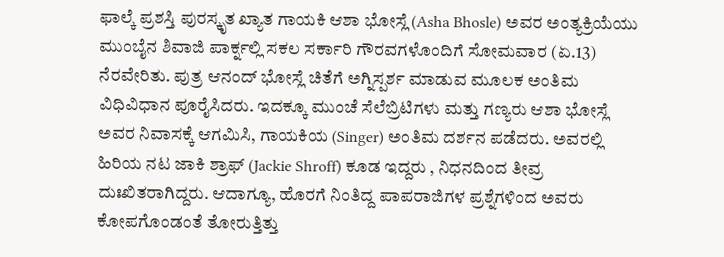ಫಾಲ್ಕೆ ಪ್ರಶಸ್ತಿ ಪುರಸ್ಕೃತ ಖ್ಯಾತ ಗಾಯಕಿ ಆಶಾ ಭೋಸ್ಲೆ (Asha Bhosle) ಅವರ ಅಂತ್ಯಕ್ರಿಯೆಯು ಮುಂಬೈನ ಶಿವಾಜಿ ಪಾರ್ಕ್ನಲ್ಲಿ ಸಕಲ ಸರ್ಕಾರಿ ಗೌರವಗಳೊಂದಿಗೆ ಸೋಮವಾರ (ಏ.13) ನೆರವೇರಿತು. ಪುತ್ರ ಆನಂದ್ ಭೋಸ್ಲೆ ಚಿತೆಗೆ ಅಗ್ನಿಸ್ಪರ್ಶ ಮಾಡುವ ಮೂಲಕ ಅಂತಿಮ ವಿಧಿವಿಧಾನ ಪೂರೈಸಿದರು. ಇದಕ್ಕೂ ಮುಂಚೆ ಸೆಲೆಬ್ರಿಟಿಗಳು ಮತ್ತು ಗಣ್ಯರು ಆಶಾ ಭೋಸ್ಲೆ ಅವರ ನಿವಾಸಕ್ಕೆ ಆಗಮಿಸಿ, ಗಾಯಕಿಯ (Singer) ಅಂತಿಮ ದರ್ಶನ ಪಡೆದರು. ಅವರಲ್ಲಿ ಹಿರಿಯ ನಟ ಜಾಕಿ ಶ್ರಾಫ್ (Jackie Shroff) ಕೂಡ ಇದ್ದರು , ನಿಧನದಿಂದ ತೀವ್ರ ದುಃಖಿತರಾಗಿದ್ದರು. ಆದಾಗ್ಯೂ, ಹೊರಗೆ ನಿಂತಿದ್ದ ಪಾಪರಾಜಿಗಳ ಪ್ರಶ್ನೆಗಳಿಂದ ಅವರು ಕೋಪಗೊಂಡಂತೆ ತೋರುತ್ತಿತ್ತು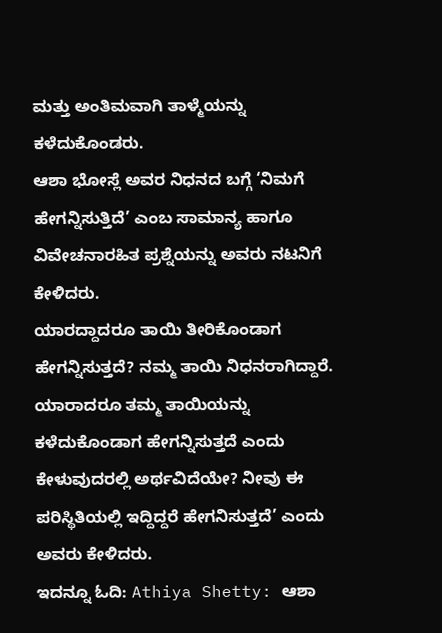ಮತ್ತು ಅಂತಿಮವಾಗಿ ತಾಳ್ಮೆಯನ್ನು ಕಳೆದುಕೊಂಡರು.
ಆಶಾ ಭೋಸ್ಲೆ ಅವರ ನಿಧನದ ಬಗ್ಗೆ ‘ನಿಮಗೆ ಹೇಗನ್ನಿಸುತ್ತಿದೆ’ ಎಂಬ ಸಾಮಾನ್ಯ ಹಾಗೂ ವಿವೇಚನಾರಹಿತ ಪ್ರಶ್ನೆಯನ್ನು ಅವರು ನಟನಿಗೆ ಕೇಳಿದರು.
ಯಾರದ್ದಾದರೂ ತಾಯಿ ತೀರಿಕೊಂಡಾಗ ಹೇಗನ್ನಿಸುತ್ತದೆ? ನಮ್ಮ ತಾಯಿ ನಿಧನರಾಗಿದ್ದಾರೆ. ಯಾರಾದರೂ ತಮ್ಮ ತಾಯಿಯನ್ನು ಕಳೆದುಕೊಂಡಾಗ ಹೇಗನ್ನಿಸುತ್ತದೆ ಎಂದು ಕೇಳುವುದರಲ್ಲಿ ಅರ್ಥವಿದೆಯೇ? ನೀವು ಈ ಪರಿಸ್ಥಿತಿಯಲ್ಲಿ ಇದ್ದಿದ್ದರೆ ಹೇಗನಿಸುತ್ತದೆ’ ಎಂದು ಅವರು ಕೇಳಿದರು.
ಇದನ್ನೂ ಓದಿ: Athiya Shetty: ಆಶಾ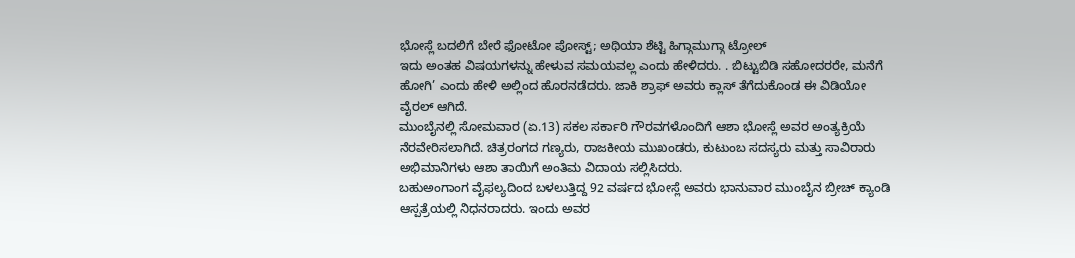ಭೋಸ್ಲೆ ಬದಲಿಗೆ ಬೇರೆ ಫೋಟೋ ಪೋಸ್ಟ್; ಅಥಿಯಾ ಶೆಟ್ಟಿ ಹಿಗ್ಗಾಮುಗ್ಗಾ ಟ್ರೋಲ್
ಇದು ಅಂತಹ ವಿಷಯಗಳನ್ನು ಹೇಳುವ ಸಮಯವಲ್ಲ ಎಂದು ಹೇಳಿದರು. . ಬಿಟ್ಟುಬಿಡಿ ಸಹೋದರರೇ, ಮನೆಗೆ ಹೋಗಿ’ ಎಂದು ಹೇಳಿ ಅಲ್ಲಿಂದ ಹೊರನಡೆದರು. ಜಾಕಿ ಶ್ರಾಫ್ ಅವರು ಕ್ಲಾಸ್ ತೆಗೆದುಕೊಂಡ ಈ ವಿಡಿಯೋ ವೈರಲ್ ಆಗಿದೆ.
ಮುಂಬೈನಲ್ಲಿ ಸೋಮವಾರ (ಏ.13) ಸಕಲ ಸರ್ಕಾರಿ ಗೌರವಗಳೊಂದಿಗೆ ಆಶಾ ಭೋಸ್ಲೆ ಅವರ ಅಂತ್ಯಕ್ರಿಯೆ ನೆರವೇರಿಸಲಾಗಿದೆ. ಚಿತ್ರರಂಗದ ಗಣ್ಯರು, ರಾಜಕೀಯ ಮುಖಂಡರು, ಕುಟುಂಬ ಸದಸ್ಯರು ಮತ್ತು ಸಾವಿರಾರು ಅಭಿಮಾನಿಗಳು ಆಶಾ ತಾಯಿಗೆ ಅಂತಿಮ ವಿದಾಯ ಸಲ್ಲಿಸಿದರು.
ಬಹುಅಂಗಾಂಗ ವೈಫಲ್ಯದಿಂದ ಬಳಲುತ್ತಿದ್ದ 92 ವರ್ಷದ ಭೋಸ್ಲೆ ಅವರು ಭಾನುವಾರ ಮುಂಬೈನ ಬ್ರೀಚ್ ಕ್ಯಾಂಡಿ ಆಸ್ಪತ್ರೆಯಲ್ಲಿ ನಿಧನರಾದರು. ಇಂದು ಅವರ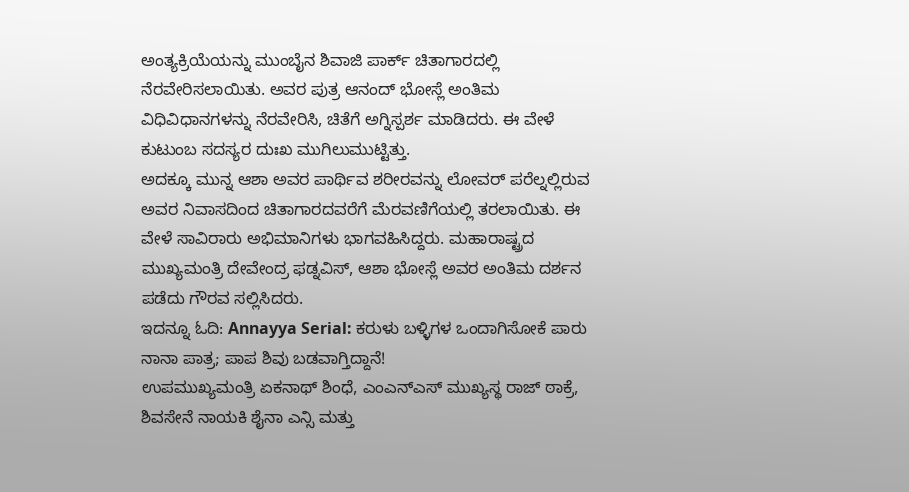ಅಂತ್ಯಕ್ರಿಯೆಯನ್ನು ಮುಂಬೈನ ಶಿವಾಜಿ ಪಾರ್ಕ್ ಚಿತಾಗಾರದಲ್ಲಿ ನೆರವೇರಿಸಲಾಯಿತು. ಅವರ ಪುತ್ರ ಆನಂದ್ ಭೋಸ್ಲೆ ಅಂತಿಮ ವಿಧಿವಿಧಾನಗಳನ್ನು ನೆರವೇರಿಸಿ, ಚಿತೆಗೆ ಅಗ್ನಿಸ್ಪರ್ಶ ಮಾಡಿದರು. ಈ ವೇಳೆ ಕುಟುಂಬ ಸದಸ್ಯರ ದುಃಖ ಮುಗಿಲುಮುಟ್ಟಿತ್ತು.
ಅದಕ್ಕೂ ಮುನ್ನ ಆಶಾ ಅವರ ಪಾರ್ಥಿವ ಶರೀರವನ್ನು ಲೋವರ್ ಪರೆಲ್ನಲ್ಲಿರುವ ಅವರ ನಿವಾಸದಿಂದ ಚಿತಾಗಾರದವರೆಗೆ ಮೆರವಣಿಗೆಯಲ್ಲಿ ತರಲಾಯಿತು. ಈ ವೇಳೆ ಸಾವಿರಾರು ಅಭಿಮಾನಿಗಳು ಭಾಗವಹಿಸಿದ್ದರು. ಮಹಾರಾಷ್ಟ್ರದ ಮುಖ್ಯಮಂತ್ರಿ ದೇವೇಂದ್ರ ಫಡ್ನವಿಸ್, ಆಶಾ ಭೋಸ್ಲೆ ಅವರ ಅಂತಿಮ ದರ್ಶನ ಪಡೆದು ಗೌರವ ಸಲ್ಲಿಸಿದರು.
ಇದನ್ನೂ ಓದಿ: Annayya Serial: ಕರುಳು ಬಳ್ಳಿಗಳ ಒಂದಾಗಿಸೋಕೆ ಪಾರು ನಾನಾ ಪಾತ್ರ; ಪಾಪ ಶಿವು ಬಡವಾಗ್ತಿದ್ದಾನೆ!
ಉಪಮುಖ್ಯಮಂತ್ರಿ ಏಕನಾಥ್ ಶಿಂಧೆ, ಎಂಎನ್ಎಸ್ ಮುಖ್ಯಸ್ಥ ರಾಜ್ ಠಾಕ್ರೆ, ಶಿವಸೇನೆ ನಾಯಕಿ ಶೈನಾ ಎನ್ಸಿ ಮತ್ತು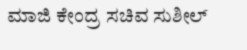ಮಾಜಿ ಕೇಂದ್ರ ಸಚಿವ ಸುಶೀಲ್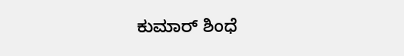ಕುಮಾರ್ ಶಿಂಧೆ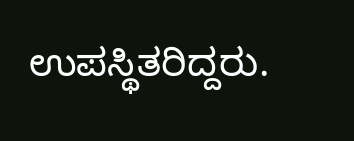ಉಪಸ್ಥಿತರಿದ್ದರು.